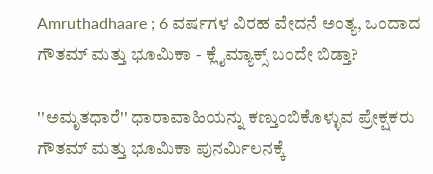Amruthadhaare ; 6 ವರ್ಷಗಳ ವಿರಹ ವೇದನೆ ಅಂತ್ಯ, ಒಂದಾದ ಗೌತಮ್ ಮತ್ತು ಭೂಮಿಕಾ - ಕ್ಲೈಮ್ಯಾಕ್ಸ್ ಬಂದೇ ಬಿಡ್ತಾ?

''ಅಮೃತಧಾರೆ'' ಧಾರಾವಾಹಿಯನ್ನು ಕಣ್ತುಂಬಿಕೊಳ್ಳುವ ಪ್ರೇಕ್ಷಕರು ಗೌತಮ್ ಮತ್ತು ಭೂಮಿಕಾ ಪುನರ್ಮಿಲನಕ್ಕೆ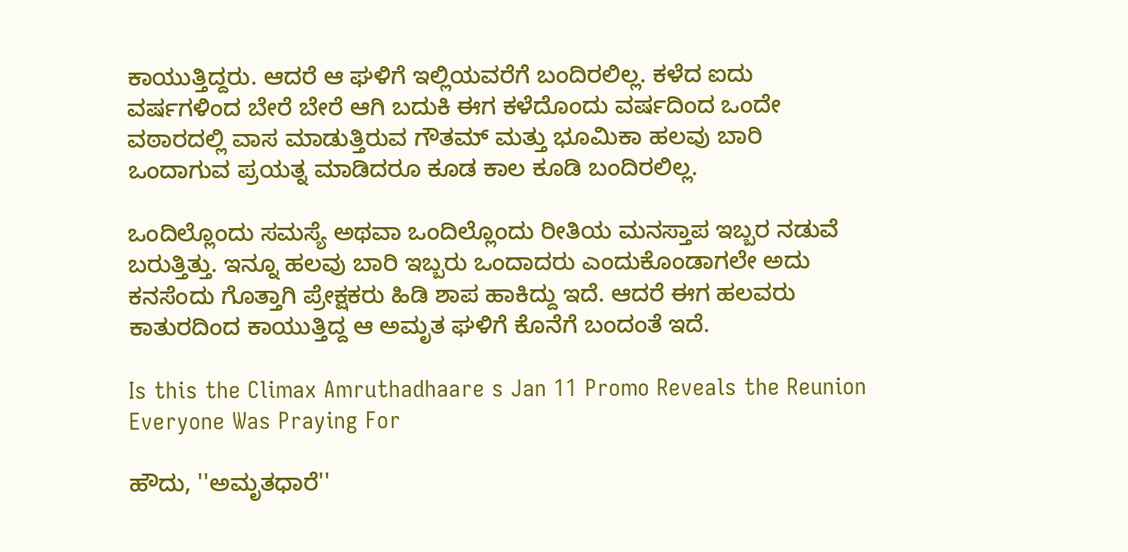ಕಾಯುತ್ತಿದ್ದರು. ಆದರೆ ಆ ಘಳಿಗೆ ಇಲ್ಲಿಯವರೆಗೆ ಬಂದಿರಲಿಲ್ಲ. ಕಳೆದ ಐದು ವರ್ಷಗಳಿಂದ ಬೇರೆ ಬೇರೆ ಆಗಿ ಬದುಕಿ ಈಗ ಕಳೆದೊಂದು ವರ್ಷದಿಂದ ಒಂದೇ ವಠಾರದಲ್ಲಿ ವಾಸ ಮಾಡುತ್ತಿರುವ ಗೌತಮ್ ಮತ್ತು ಭೂಮಿಕಾ ಹಲವು ಬಾರಿ ಒಂದಾಗುವ ಪ್ರಯತ್ನ ಮಾಡಿದರೂ ಕೂಡ ಕಾಲ ಕೂಡಿ ಬಂದಿರಲಿಲ್ಲ.

ಒಂದಿಲ್ಲೊಂದು ಸಮಸ್ಯೆ ಅಥವಾ ಒಂದಿಲ್ಲೊಂದು ರೀತಿಯ ಮನಸ್ತಾಪ ಇಬ್ಬರ ನಡುವೆ ಬರುತ್ತಿತ್ತು. ಇನ್ನೂ ಹಲವು ಬಾರಿ ಇಬ್ಬರು ಒಂದಾದರು ಎಂದುಕೊಂಡಾಗಲೇ ಅದು ಕನಸೆಂದು ಗೊತ್ತಾಗಿ ಪ್ರೇಕ್ಷಕರು ಹಿಡಿ ಶಾಪ ಹಾಕಿದ್ದು ಇದೆ. ಆದರೆ ಈಗ ಹಲವರು ಕಾತುರದಿಂದ ಕಾಯುತ್ತಿದ್ದ ಆ ಅಮೃತ ಘಳಿಗೆ ಕೊನೆಗೆ ಬಂದಂತೆ ಇದೆ.

Is this the Climax Amruthadhaare s Jan 11 Promo Reveals the Reunion Everyone Was Praying For

ಹೌದು, ''ಅಮೃತಧಾರೆ''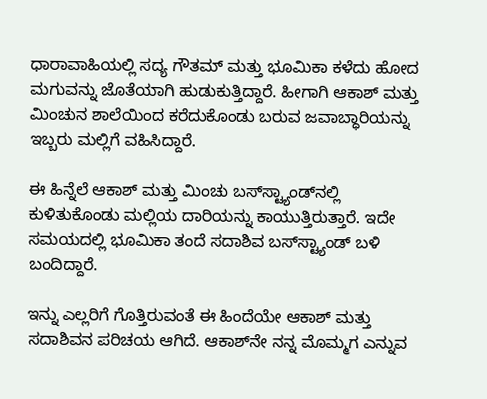ಧಾರಾವಾಹಿಯಲ್ಲಿ ಸದ್ಯ ಗೌತಮ್ ಮತ್ತು ಭೂಮಿಕಾ ಕಳೆದು ಹೋದ ಮಗುವನ್ನು ಜೊತೆಯಾಗಿ ಹುಡುಕುತ್ತಿದ್ದಾರೆ. ಹೀಗಾಗಿ ಆಕಾಶ್ ಮತ್ತು ಮಿಂಚುನ ಶಾಲೆಯಿಂದ ಕರೆದುಕೊಂಡು ಬರುವ ಜವಾಬ್ಧಾರಿಯನ್ನು ಇಬ್ಬರು ಮಲ್ಲಿಗೆ ವಹಿಸಿದ್ದಾರೆ.

ಈ ಹಿನ್ನೆಲೆ ಆಕಾಶ್ ಮತ್ತು ಮಿಂಚು ಬಸ್‌ಸ್ಟ್ಯಾಂಡ್‌ನಲ್ಲಿ ಕುಳಿತುಕೊಂಡು ಮಲ್ಲಿಯ ದಾರಿಯನ್ನು ಕಾಯುತ್ತಿರುತ್ತಾರೆ. ಇದೇ ಸಮಯದಲ್ಲಿ ಭೂಮಿಕಾ ತಂದೆ ಸದಾಶಿವ ಬಸ್‌ಸ್ಟ್ಯಾಂಡ್ ಬಳಿ ಬಂದಿದ್ದಾರೆ.

ಇನ್ನು ಎಲ್ಲರಿಗೆ ಗೊತ್ತಿರುವಂತೆ ಈ ಹಿಂದೆಯೇ ಆಕಾಶ್ ಮತ್ತು ಸದಾಶಿವನ ಪರಿಚಯ ಆಗಿದೆ. ಆಕಾಶ್‌ನೇ ನನ್ನ ಮೊಮ್ಮಗ ಎನ್ನುವ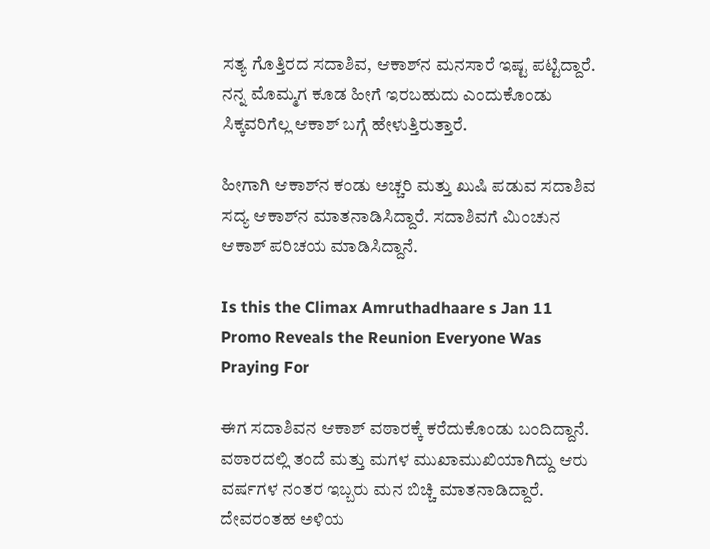ಸತ್ಯ ಗೊತ್ತಿರದ ಸದಾಶಿವ, ಆಕಾಶ್‌ನ ಮನಸಾರೆ ಇಷ್ಟ ಪಟ್ಟಿದ್ದಾರೆ. ನನ್ನ ಮೊಮ್ಮಗ ಕೂಡ ಹೀಗೆ ಇರಬಹುದು ಎಂದುಕೊಂಡು ಸಿಕ್ಕವರಿಗೆಲ್ಲ ಆಕಾಶ್ ಬಗ್ಗೆ ಹೇಳುತ್ತಿರುತ್ತಾರೆ.

ಹೀಗಾಗಿ ಆಕಾಶ್‌ನ ಕಂಡು ಅಚ್ಚರಿ ಮತ್ತು ಖುಷಿ ಪಡುವ ಸದಾಶಿವ ಸದ್ಯ ಆಕಾಶ್‌ನ ಮಾತನಾಡಿಸಿದ್ದಾರೆ. ಸದಾಶಿವಗೆ ಮಿಂಚುನ ಆಕಾಶ್ ಪರಿಚಯ ಮಾಡಿಸಿದ್ದಾನೆ.

Is this the Climax Amruthadhaare s Jan 11 Promo Reveals the Reunion Everyone Was Praying For

ಈಗ ಸದಾಶಿವನ ಆಕಾಶ್ ವಠಾರಕ್ಕೆ ಕರೆದುಕೊಂಡು ಬಂದಿದ್ದಾನೆ. ವಠಾರದಲ್ಲಿ ತಂದೆ ಮತ್ತು ಮಗಳ ಮುಖಾಮುಖಿಯಾಗಿದ್ದು ಆರು ವರ್ಷಗಳ ನಂತರ ಇಬ್ಬರು ಮನ ಬಿಚ್ಚಿ ಮಾತನಾಡಿದ್ದಾರೆ. ದೇವರಂತಹ ಅಳಿಯ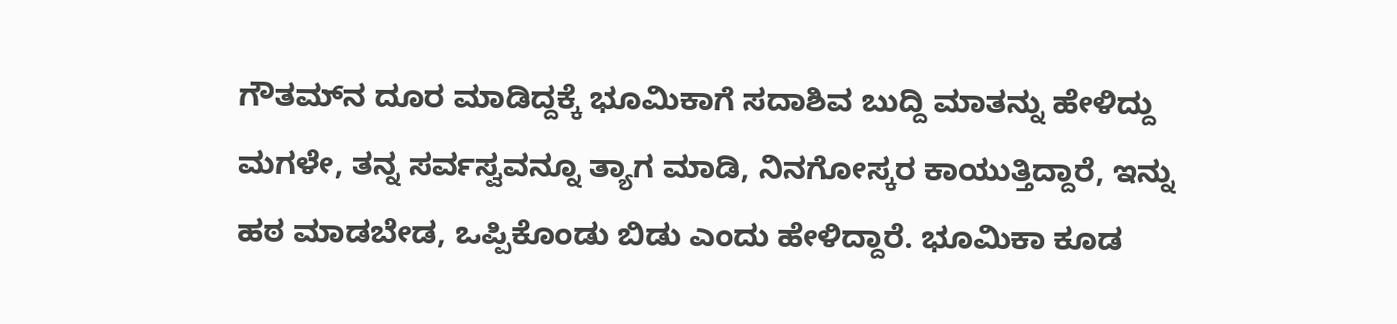ಗೌತಮ್‌ನ ದೂರ ಮಾಡಿದ್ದಕ್ಕೆ ಭೂಮಿಕಾಗೆ ಸದಾಶಿವ ಬುದ್ದಿ ಮಾತನ್ನು ಹೇಳಿದ್ದು ಮಗಳೇ, ತನ್ನ ಸರ್ವಸ್ವವನ್ನೂ ತ್ಯಾಗ ಮಾಡಿ, ನಿನಗೋಸ್ಕರ ಕಾಯುತ್ತಿದ್ದಾರೆ, ಇನ್ನು ಹಠ ಮಾಡಬೇಡ, ಒಪ್ಪಿಕೊಂಡು ಬಿಡು ಎಂದು ಹೇಳಿದ್ದಾರೆ. ಭೂಮಿಕಾ ಕೂಡ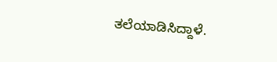ತಲೆಯಾಡಿಸಿದ್ದಾಳೆ.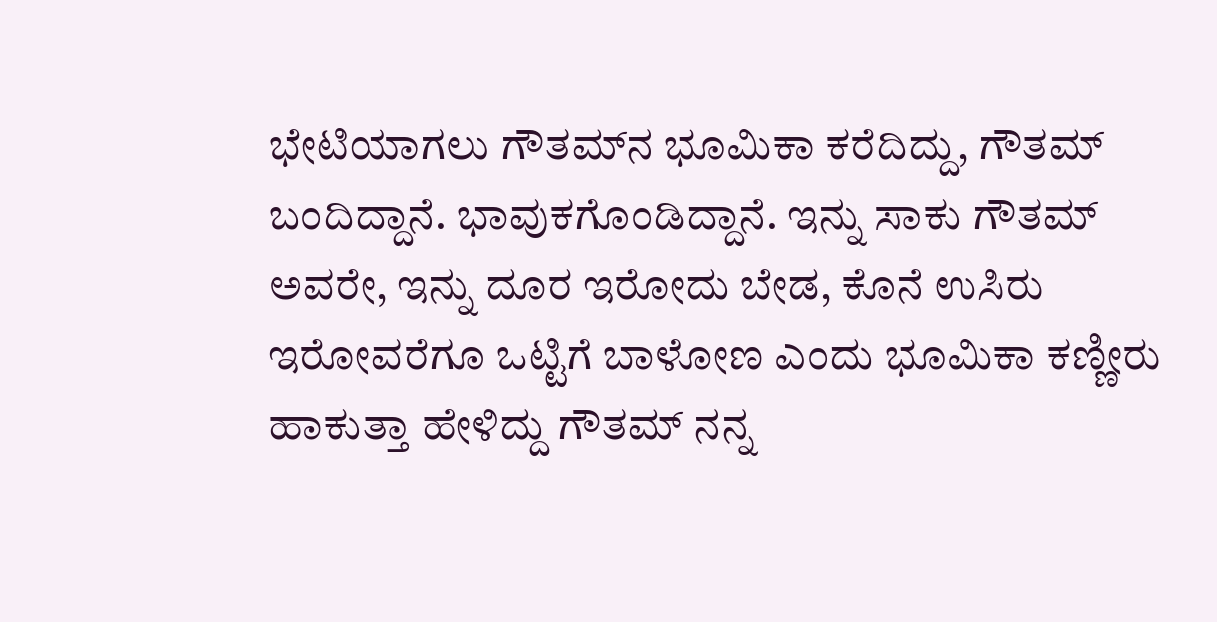ಭೇಟಿಯಾಗಲು ಗೌತಮ್‌ನ ಭೂಮಿಕಾ ಕರೆದಿದ್ದು, ಗೌತಮ್ ಬಂದಿದ್ದಾನೆ. ಭಾವುಕಗೊಂಡಿದ್ದಾನೆ. ಇನ್ನು ಸಾಕು ಗೌತಮ್‌ ಅವರೇ, ಇನ್ನು ದೂರ ಇರೋದು ಬೇಡ, ಕೊನೆ ಉಸಿರು ಇರೋವರೆಗೂ ಒಟ್ಟಿಗೆ ಬಾಳೋಣ ಎಂದು ಭೂಮಿಕಾ ಕಣ್ಣೀರು ಹಾಕುತ್ತಾ ಹೇಳಿದ್ದು ಗೌತಮ್‌ ನನ್ನ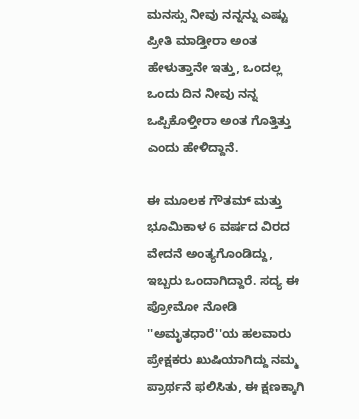ಮನಸ್ಸು ನೀವು ನನ್ನನ್ನು ಎಷ್ಟು ಪ್ರೀತಿ ಮಾಡ್ತೀರಾ ಅಂತ ಹೇಳುತ್ತಾನೇ ಇತ್ತು, ಒಂದಲ್ಲ ಒಂದು ದಿನ ನೀವು ನನ್ನ ಒಪ್ಪಿಕೊಳ್ತೀರಾ ಅಂತ ಗೊತ್ತಿತ್ತು ಎಂದು ಹೇಳಿದ್ದಾನೆ.

ಈ ಮೂಲಕ ಗೌತಮ್ ಮತ್ತು ಭೂಮಿಕಾಳ 6 ವರ್ಷದ ವಿರದ ವೇದನೆ ಅಂತ್ಯಗೊಂಡಿದ್ದು, ಇಬ್ಬರು ಒಂದಾಗಿದ್ದಾರೆ. ಸದ್ಯ ಈ ಪ್ರೋಮೋ ನೋಡಿ ''ಅಮೃತಧಾರೆ''ಯ ಹಲವಾರು ಪ್ರೇಕ್ಷಕರು ಖುಷಿಯಾಗಿದ್ದು ನಮ್ಮ ಪ್ರಾರ್ಥನೆ ಫಲಿಸಿತು, ಈ ಕ್ಷಣಕ್ಕಾಗಿ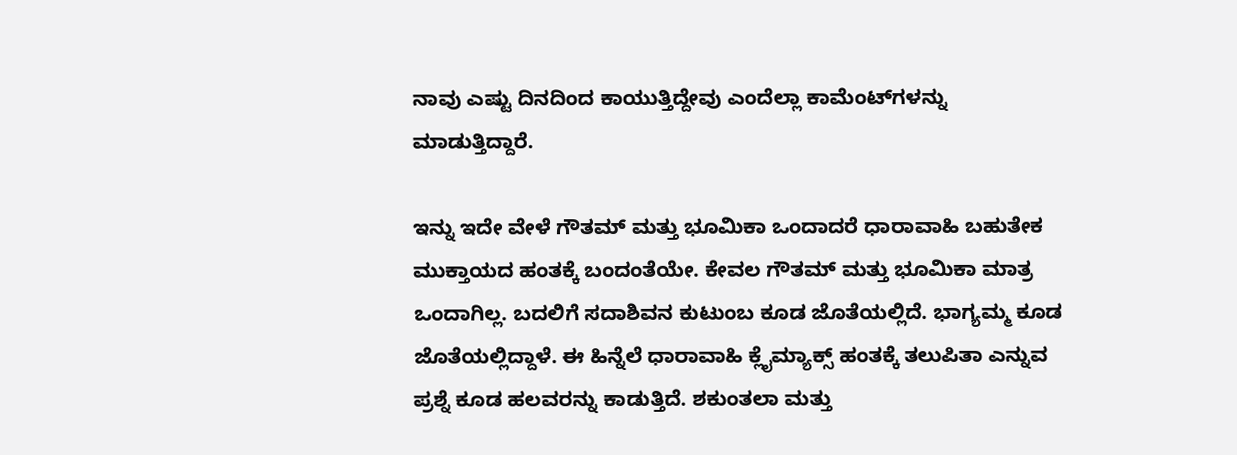ನಾವು ಎಷ್ಟು ದಿನದಿಂದ ಕಾಯುತ್ತಿದ್ದೇವು ಎಂದೆಲ್ಲಾ ಕಾಮೆಂಟ್‌ಗಳನ್ನು ಮಾಡುತ್ತಿದ್ದಾರೆ.

ಇನ್ನು ಇದೇ ವೇಳೆ ಗೌತಮ್ ಮತ್ತು ಭೂಮಿಕಾ ಒಂದಾದರೆ ಧಾರಾವಾಹಿ ಬಹುತೇಕ ಮುಕ್ತಾಯದ ಹಂತಕ್ಕೆ ಬಂದಂತೆಯೇ. ಕೇವಲ ಗೌತಮ್ ಮತ್ತು ಭೂಮಿಕಾ ಮಾತ್ರ ಒಂದಾಗಿಲ್ಲ. ಬದಲಿಗೆ ಸದಾಶಿವನ ಕುಟುಂಬ ಕೂಡ ಜೊತೆಯಲ್ಲಿದೆ. ಭಾಗ್ಯಮ್ಮ ಕೂಡ ಜೊತೆಯಲ್ಲಿದ್ದಾಳೆ. ಈ ಹಿನ್ನೆಲೆ ಧಾರಾವಾಹಿ ಕ್ಲೈಮ್ಯಾಕ್ಸ್‌ ಹಂತಕ್ಕೆ ತಲುಪಿತಾ ಎನ್ನುವ ಪ್ರಶ್ನೆ ಕೂಡ ಹಲವರನ್ನು ಕಾಡುತ್ತಿದೆ. ಶಕುಂತಲಾ ಮತ್ತು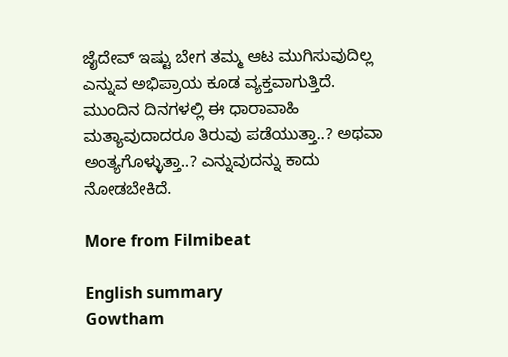ಜೈದೇವ್ ಇಷ್ಟು ಬೇಗ ತಮ್ಮ ಆಟ ಮುಗಿಸುವುದಿಲ್ಲ ಎನ್ನುವ ಅಭಿಪ್ರಾಯ ಕೂಡ ವ್ಯಕ್ತವಾಗುತ್ತಿದೆ. ಮುಂದಿನ ದಿನಗಳಲ್ಲಿ ಈ ಧಾರಾವಾಹಿ ಮತ್ಯಾವುದಾದರೂ ತಿರುವು ಪಡೆಯುತ್ತಾ..? ಅಥವಾ ಅಂತ್ಯಗೊಳ್ಳುತ್ತಾ..? ಎನ್ನುವುದನ್ನು ಕಾದು ನೋಡಬೇಕಿದೆ.

More from Filmibeat

English summary
Gowtham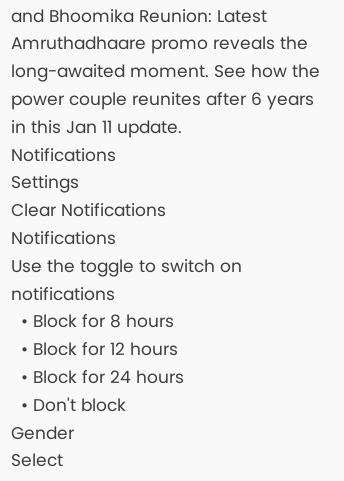and Bhoomika Reunion: Latest Amruthadhaare promo reveals the long-awaited moment. See how the power couple reunites after 6 years in this Jan 11 update.
Notifications
Settings
Clear Notifications
Notifications
Use the toggle to switch on notifications
  • Block for 8 hours
  • Block for 12 hours
  • Block for 24 hours
  • Don't block
Gender
Select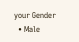your Gender
  • Male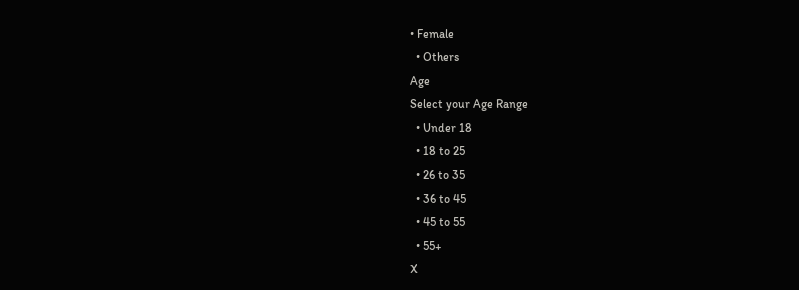• Female
  • Others
Age
Select your Age Range
  • Under 18
  • 18 to 25
  • 26 to 35
  • 36 to 45
  • 45 to 55
  • 55+
X